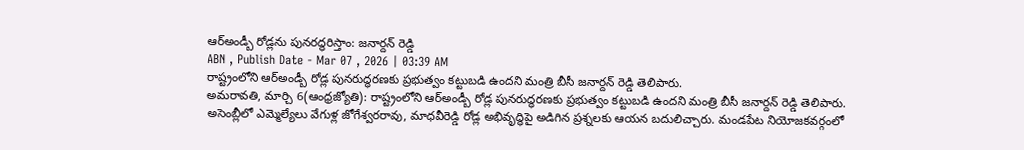ఆర్అండ్బీ రోడ్లను పునరద్ధరిస్తాం: జనార్దన్ రెడ్డి
ABN , Publish Date - Mar 07 , 2026 | 03:39 AM
రాష్ట్రంలోని ఆర్అండ్బీ రోడ్ల పునరుద్ధరణకు ప్రభుత్వం కట్టుబడి ఉందని మంత్రి బీసీ జనార్దన్ రెడ్డి తెలిపారు.
అమరావతి, మార్చి 6(ఆంధ్రజ్యోతి): రాష్ట్రంలోని ఆర్అండ్బీ రోడ్ల పునరుద్ధరణకు ప్రభుత్వం కట్టుబడి ఉందని మంత్రి బీసీ జనార్దన్ రెడ్డి తెలిపారు. అసెంబ్లీలో ఎమ్మెల్యేలు వేగుళ్ల జోగేశ్వరరావు, మాధవీరెడ్డి రోడ్ల అభివృద్ధిపై అడిగిన ప్రశ్నలకు ఆయన బదులిచ్చారు. మండపేట నియోజకవర్గంలో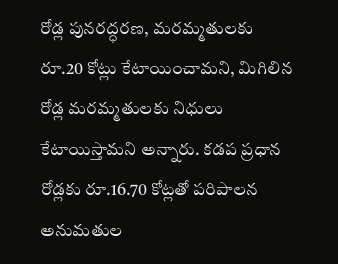రోడ్ల పునరద్ధరణ, మరమ్మతులకు రూ.20 కోట్లు కేటాయించామని, మిగిలిన రోడ్ల మరమ్మతులకు నిధులు కేటాయిస్తామని అన్నారు. కడప ప్రధాన రోడ్లకు రూ.16.70 కోట్లతో పరిపాలన అనుమతుల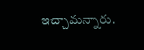ఇచ్చామన్నారు.